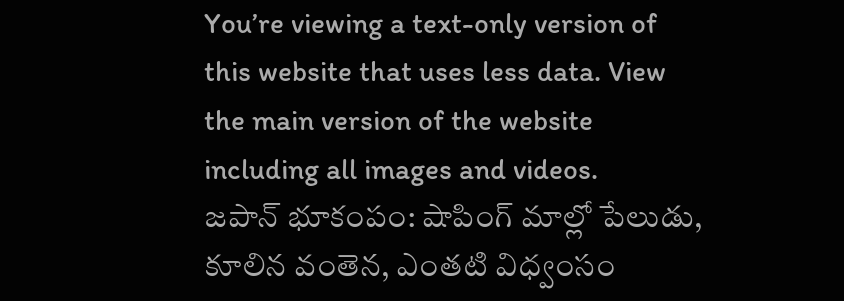You’re viewing a text-only version of this website that uses less data. View the main version of the website including all images and videos.
జపాన్ భూకంపం: షాపింగ్ మాల్లో పేలుడు, కూలిన వంతెన, ఎంతటి విధ్వంసం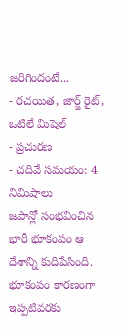జరిగిందంటే...
- రచయిత, జార్జ్ రైట్, ఒటిలే మిషెల్
- ప్రచురణ
- చదివే సమయం: 4 నిమిషాలు
జపాన్లో సంభవించిన భారీ భూకంపం ఆ దేశాన్ని కుదిపేసింది.
భూకంపం కారణంగా ఇప్పటివరకు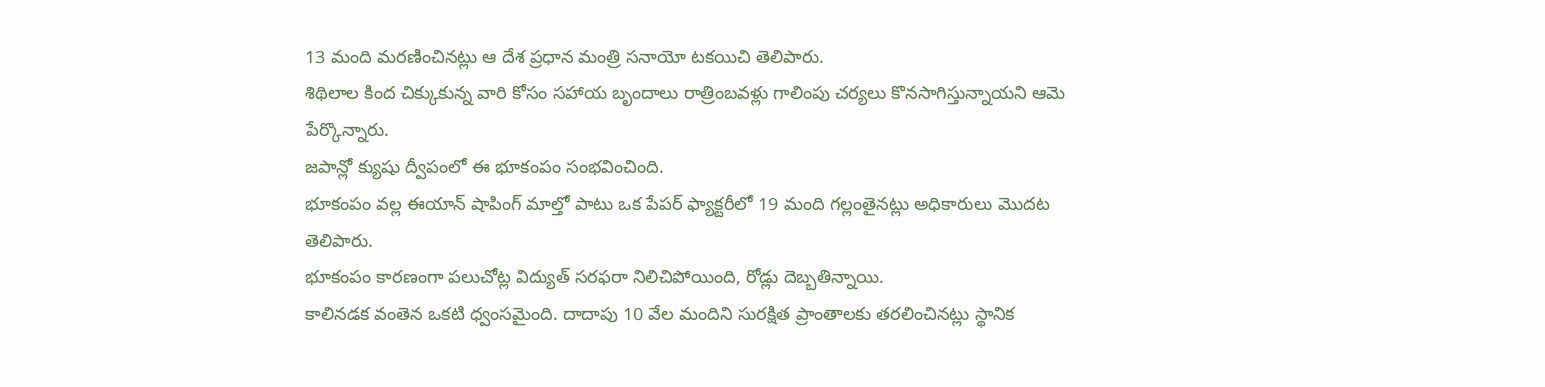13 మంది మరణించినట్లు ఆ దేశ ప్రధాన మంత్రి సనాయో టకయిచి తెలిపారు.
శిథిలాల కింద చిక్కుకున్న వారి కోసం సహాయ బృందాలు రాత్రింబవళ్లు గాలింపు చర్యలు కొనసాగిస్తున్నాయని ఆమె పేర్కొన్నారు.
జపాన్లో క్యుషు ద్వీపంలో ఈ భూకంపం సంభవించింది.
భూకంపం వల్ల ఈయాన్ షాపింగ్ మాల్తో పాటు ఒక పేపర్ ఫ్యాక్టరీలో 19 మంది గల్లంతైనట్లు అధికారులు మొదట తెలిపారు.
భూకంపం కారణంగా పలుచోట్ల విద్యుత్ సరఫరా నిలిచిపోయింది, రోడ్లు దెబ్బతిన్నాయి.
కాలినడక వంతెన ఒకటి ధ్వంసమైంది. దాదాపు 10 వేల మందిని సురక్షిత ప్రాంతాలకు తరలించినట్లు స్థానిక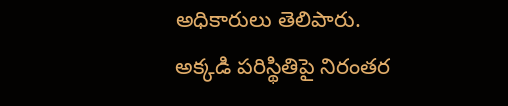అధికారులు తెలిపారు.
అక్కడి పరిస్థితిపై నిరంతర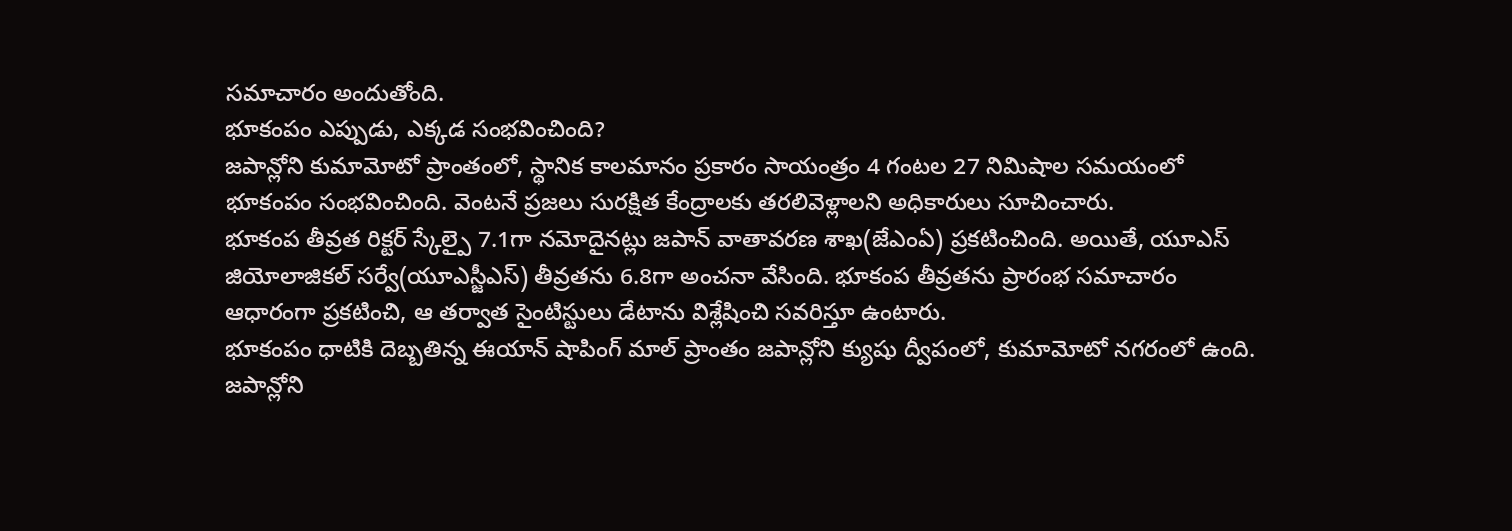సమాచారం అందుతోంది.
భూకంపం ఎప్పుడు, ఎక్కడ సంభవించింది?
జపాన్లోని కుమామోటో ప్రాంతంలో, స్థానిక కాలమానం ప్రకారం సాయంత్రం 4 గంటల 27 నిమిషాల సమయంలో భూకంపం సంభవించింది. వెంటనే ప్రజలు సురక్షిత కేంద్రాలకు తరలివెళ్లాలని అధికారులు సూచించారు.
భూకంప తీవ్రత రిక్టర్ స్కేల్పై 7.1గా నమోదైనట్లు జపాన్ వాతావరణ శాఖ(జేఎంఏ) ప్రకటించింది. అయితే, యూఎస్ జియోలాజికల్ సర్వే(యూఎస్జీఎస్) తీవ్రతను 6.8గా అంచనా వేసింది. భూకంప తీవ్రతను ప్రారంభ సమాచారం ఆధారంగా ప్రకటించి, ఆ తర్వాత సైంటిస్టులు డేటాను విశ్లేషించి సవరిస్తూ ఉంటారు.
భూకంపం ధాటికి దెబ్బతిన్న ఈయాన్ షాపింగ్ మాల్ ప్రాంతం జపాన్లోని క్యుషు ద్వీపంలో, కుమామోటో నగరంలో ఉంది.
జపాన్లోని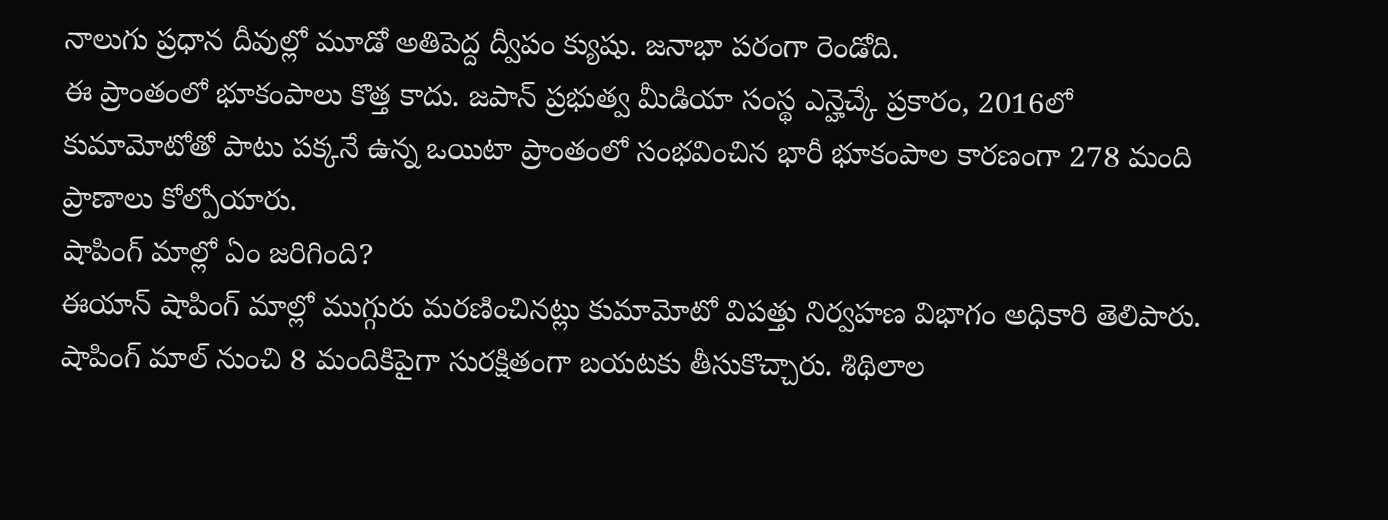నాలుగు ప్రధాన దీవుల్లో మూడో అతిపెద్ద ద్వీపం క్యుషు. జనాభా పరంగా రెండోది.
ఈ ప్రాంతంలో భూకంపాలు కొత్త కాదు. జపాన్ ప్రభుత్వ మీడియా సంస్థ ఎన్హెచ్కే ప్రకారం, 2016లో కుమామోటోతో పాటు పక్కనే ఉన్న ఒయిటా ప్రాంతంలో సంభవించిన భారీ భూకంపాల కారణంగా 278 మంది ప్రాణాలు కోల్పోయారు.
షాపింగ్ మాల్లో ఏం జరిగింది?
ఈయాన్ షాపింగ్ మాల్లో ముగ్గురు మరణించినట్లు కుమామోటో విపత్తు నిర్వహణ విభాగం అధికారి తెలిపారు.
షాపింగ్ మాల్ నుంచి 8 మందికిపైగా సురక్షితంగా బయటకు తీసుకొచ్చారు. శిథిలాల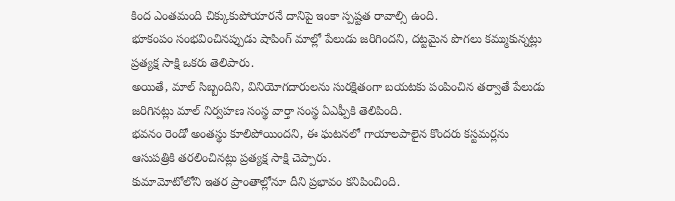కింద ఎంతమంది చిక్కుకుపోయారనే దానిపై ఇంకా స్పష్టత రావాల్సి ఉంది.
భూకంపం సంభవించినప్పుడు షాపింగ్ మాల్లో పేలుడు జరిగిందని, దట్టమైన పొగలు కమ్ముకున్నట్లు ప్రత్యక్ష సాక్షి ఒకరు తెలిపారు.
అయితే, మాల్ సిబ్బందిని, వినియోగదారులను సురక్షితంగా బయటకు పంపించిన తర్వాతే పేలుడు జరిగినట్లు మాల్ నిర్వహణ సంస్థ వార్తా సంస్థ ఏఎఫ్పీకి తెలిపింది.
భవనం రెండో అంతస్థు కూలిపోయిందని, ఈ ఘటనలో గాయాలపాలైన కొందరు కస్టమర్లను ఆసుపత్రికి తరలించినట్లు ప్రత్యక్ష సాక్షి చెప్పారు.
కుమామోటోలోని ఇతర ప్రాంతాల్లోనూ దీని ప్రభావం కనిపించింది.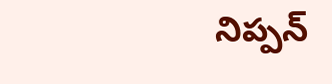నిప్పన్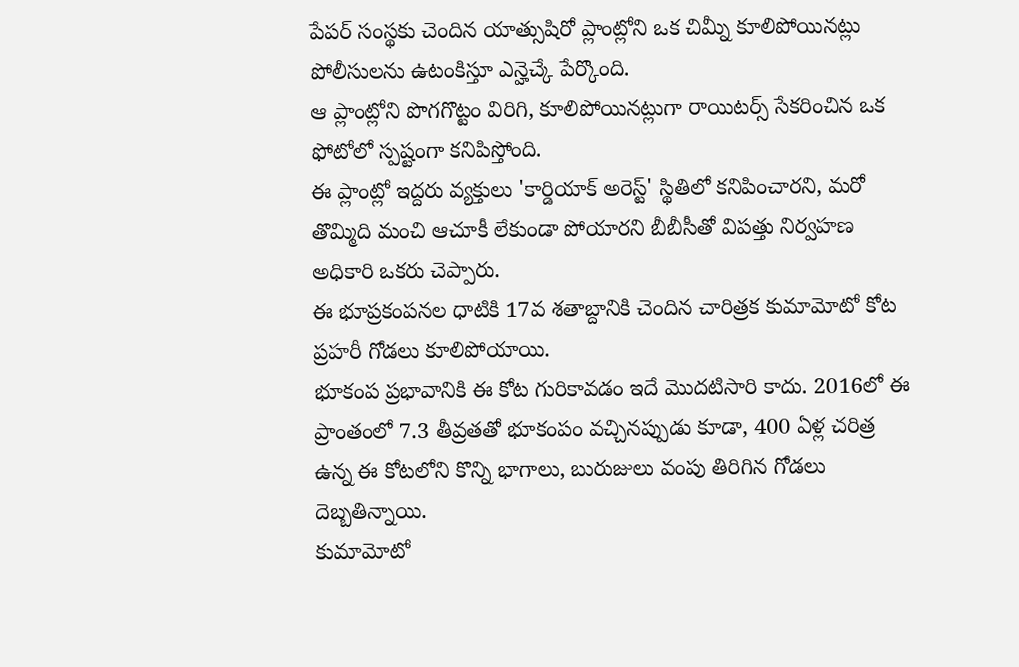పేపర్ సంస్థకు చెందిన యాత్సుషిరో ప్లాంట్లోని ఒక చిమ్నీ కూలిపోయినట్లు పోలీసులను ఉటంకిస్తూ ఎన్హెచ్కే పేర్కొంది.
ఆ ప్లాంట్లోని పొగగొట్టం విరిగి, కూలిపోయినట్లుగా రాయిటర్స్ సేకరించిన ఒక ఫోటోలో స్పష్టంగా కనిపిస్తోంది.
ఈ ప్లాంట్లో ఇద్దరు వ్యక్తులు 'కార్డియాక్ అరెస్ట్' స్థితిలో కనిపించారని, మరో తొమ్మిది మంచి ఆచూకీ లేకుండా పోయారని బీబీసీతో విపత్తు నిర్వహణ అధికారి ఒకరు చెప్పారు.
ఈ భూప్రకంపనల ధాటికి 17వ శతాబ్దానికి చెందిన చారిత్రక కుమామోటో కోట ప్రహరీ గోడలు కూలిపోయాయి.
భూకంప ప్రభావానికి ఈ కోట గురికావడం ఇదే మొదటిసారి కాదు. 2016లో ఈ ప్రాంతంలో 7.3 తీవ్రతతో భూకంపం వచ్చినప్పుడు కూడా, 400 ఏళ్ల చరిత్ర ఉన్న ఈ కోటలోని కొన్ని భాగాలు, బురుజులు వంపు తిరిగిన గోడలు దెబ్బతిన్నాయి.
కుమామోటో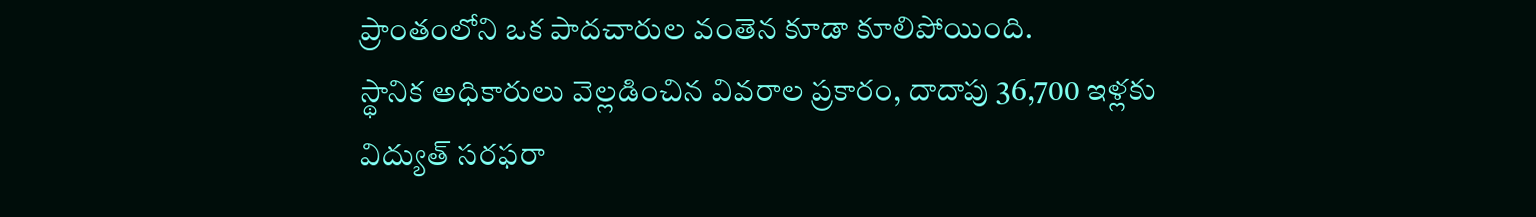ప్రాంతంలోని ఒక పాదచారుల వంతెన కూడా కూలిపోయింది.
స్థానిక అధికారులు వెల్లడించిన వివరాల ప్రకారం, దాదాపు 36,700 ఇళ్లకు విద్యుత్ సరఫరా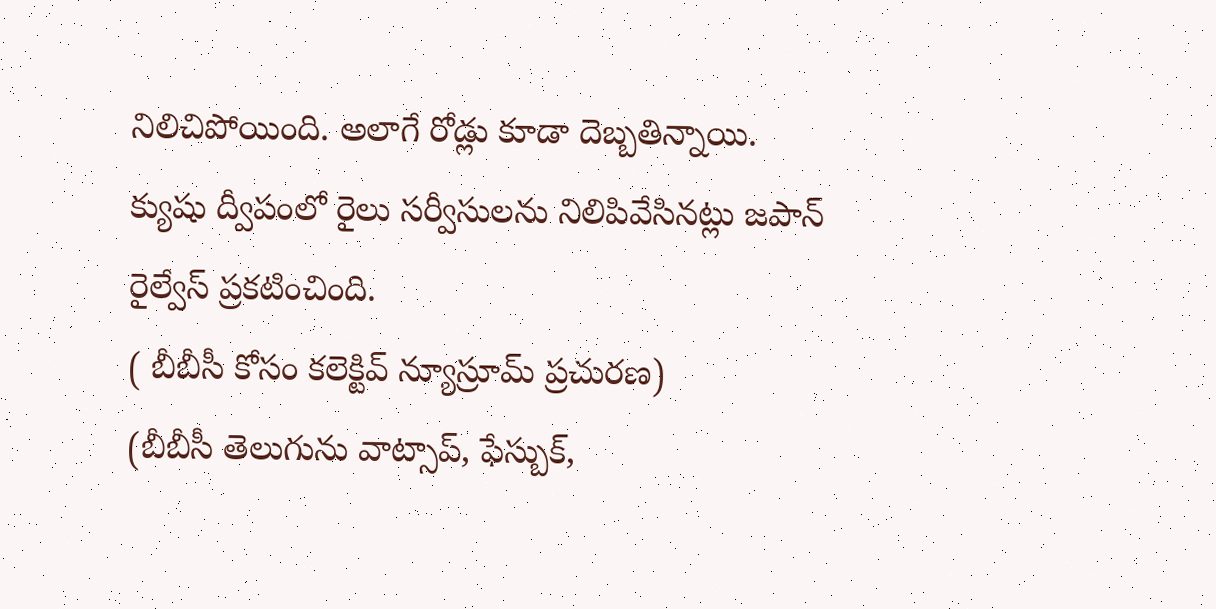నిలిచిపోయింది. అలాగే రోడ్లు కూడా దెబ్బతిన్నాయి.
క్యుషు ద్వీపంలో రైలు సర్వీసులను నిలిపివేసినట్లు జపాన్ రైల్వేస్ ప్రకటించింది.
( బీబీసీ కోసం కలెక్టివ్ న్యూస్రూమ్ ప్రచురణ)
(బీబీసీ తెలుగును వాట్సాప్, ఫేస్బుక్,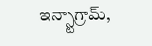ఇన్స్టాగ్రామ్,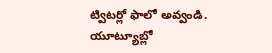ట్విటర్లో ఫాలో అవ్వండి. యూట్యూబ్లో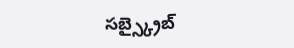సబ్స్క్రైబ్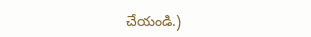చేయండి.)